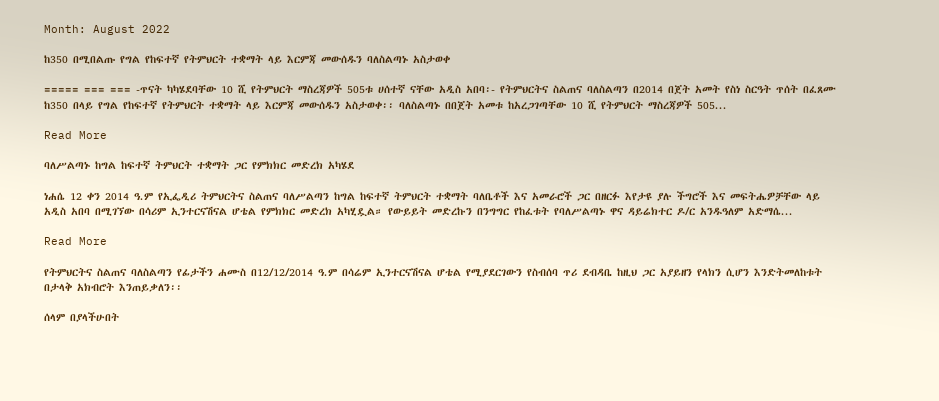Month: August 2022

ከ350 በሚበልጡ የግል የከፍተኛ የትምህርት ተቋማት ላይ እርምጃ መውሰዱን ባለስልጣኑ አስታወቀ

===== === === -ጥናት ካካሄደባቸው 10 ሺ የትምህርት ማስረጃዎች 505ቱ ሀሰተኛ ናቸው አዲስ አበባ፡- የትምህርትና ስልጠና ባለስልጣን በ2014 በጀት አመት የስነ ስርዓት ጥሰት በፈጸሙ ከ350 በላይ የግል የከፍተኛ የትምህርት ተቋማት ላይ እርምጃ መውሰዱን አስታወቀ፡፡ ባለስልጣኑ በበጀት አመቱ ከአረጋገጣቸው 10 ሺ የትምህርት ማስረጃዎች 505...

Read More

ባለሥልጣኑ ከግል ከፍተኛ ትምህርት ተቋማት ጋር የምክክር መድረክ አካሄደ

ነሐሴ 12 ቀን 2014 ዓ.ም የኢፌዲሪ ትምህርትና ስልጠና ባለሥልጣን ከግል ከፍተኛ ትምህርት ተቋማት ባለቤቶች እና አመራሮች ጋር በዘርፉ እየታዩ ያሉ ችግሮች እና መፍትሔዎቻቸው ላይ አዲስ አበባ በሚገኘው በሳሪም ኢንተርናሽናል ሆቴል የምክክር መድረክ አካሂዷል። የውይይት መድረኩን በንግግር የከፈቱት የባለሥልጣኑ ዋና ዳይሬክተር ዶ/ር አንዱዓለም አድማሴ...

Read More

የትምህርትና ስልጠና ባለስልጣን የፊታችን ሐሙስ በ12/12/2014 ዓ.ም በሳሬም ኢንተርናሽናል ሆቴል የሚያደርገውን የስብሰባ ጥሪ ደብዳቤ ከዚህ ጋር አያይዘን የላክን ሲሆን እንድትመለከቱት በታላቅ አክብሮት እንጠይቃለን፡፡

ሰላም በያላችሁበት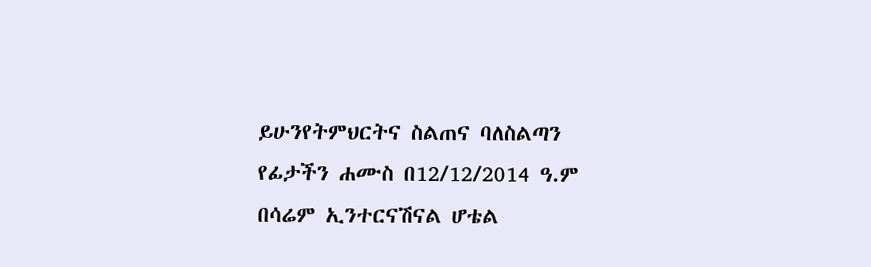ይሁንየትምህርትና ስልጠና ባለስልጣን የፊታችን ሐሙስ በ12/12/2014 ዓ.ም በሳሬም ኢንተርናሽናል ሆቴል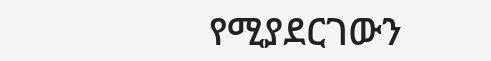የሚያደርገውን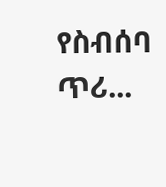የስብሰባ ጥሪ...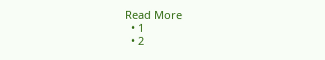Read More
  • 1
  • 2